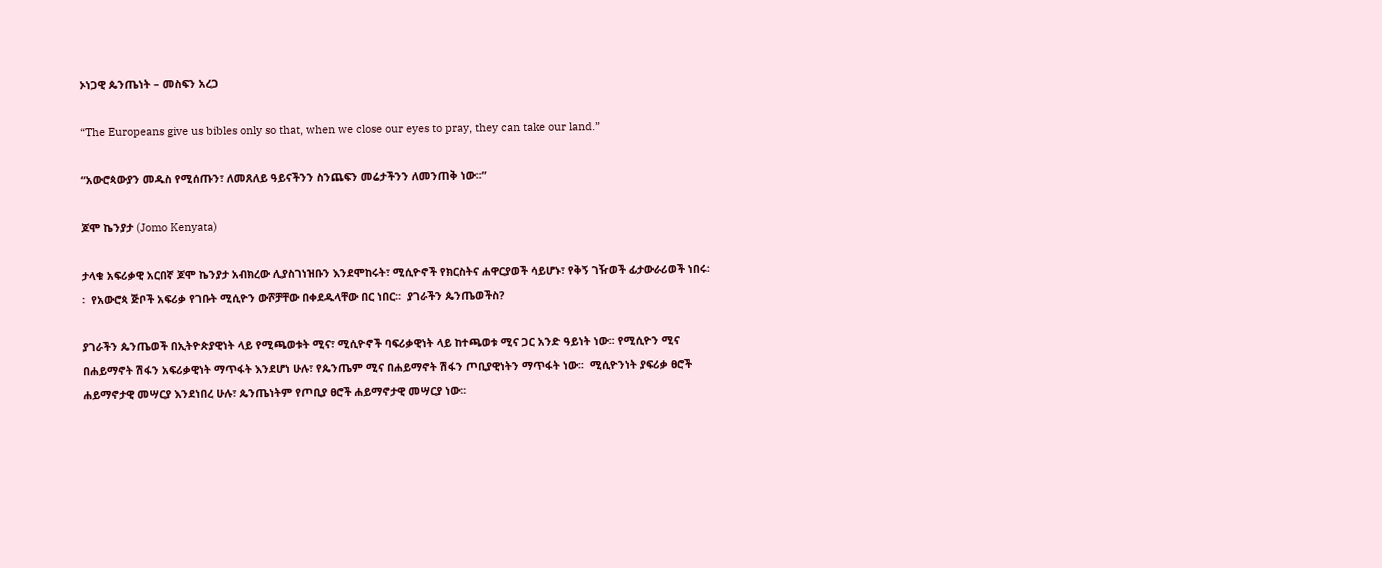ኦነጋዊ ጴንጤነት – መስፍን አረጋ

“The Europeans give us bibles only so that, when we close our eyes to pray, they can take our land.”

“አውሮጳውያን መዱስ የሚሰጡን፣ ለመጸለይ ዓይናችንን ስንጨፍን መሬታችንን ለመንጠቅ ነው፡፡”

ጆሞ ኬንያታ (Jomo Kenyata)

ታላቁ አፍሪቃዊ አርበኛ ጆሞ ኬንያታ አብክረው ሊያስገነዝቡን እንደሞከሩት፣ ሚሲዮኖች የክርስትና ሐዋርያወች ሳይሆኑ፣ የቅኝ ገዥወች ፊታውራሪወች ነበሩ፡፡  የአውሮጳ ጅቦች አፍሪቃ የገቡት ሚሲዮን ውሾቻቸው በቀደዱላቸው በር ነበር፡፡  ያገራችን ጴንጤወችስ?

ያገራችን ጴንጤወች በኢትዮጵያዊነት ላይ የሚጫወቱት ሚና፣ ሚሲዮኖች ባፍሪቃዊነት ላይ ከተጫወቱ ሚና ጋር አንድ ዓይነት ነው፡፡ የሚሲዮን ሚና በሐይማኖት ሽፋን አፍሪቃዊነት ማጥፋት እንደሆነ ሁሉ፣ የጴንጤም ሚና በሐይማኖት ሽፋን ጦቢያዊነትን ማጥፋት ነው፡፡  ሚሲዮንነት ያፍሪቃ ፀሮች ሐይማኖታዊ መሣርያ እንደነበረ ሁሉ፣ ጴንጤነትም የጦቢያ ፀሮች ሐይማኖታዊ መሣርያ ነው፡፡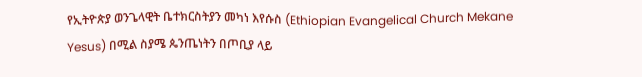የኢትዮጵያ ወንጌላዊት ቤተክርስትያን መካነ እየሱስ (Ethiopian Evangelical Church Mekane Yesus) በሚል ስያሜ ጴንጤነትን በጦቢያ ላይ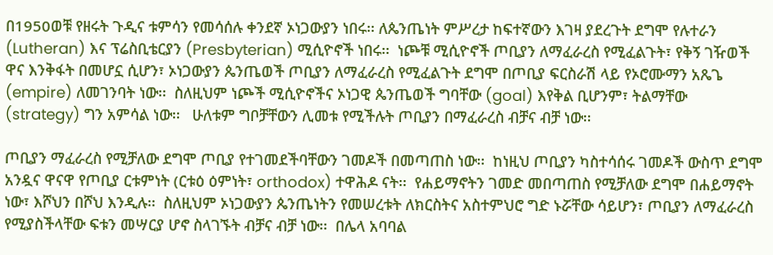በ1950ወቹ የዘሩት ጉዲና ቱምሳን የመሳሰሉ ቀንደኛ ኦነጋውያን ነበሩ፡፡ ለጴንጤነት ምሥረታ ከፍተኛውን እገዛ ያደረጉት ደግሞ የሉተራን (Lutheran) እና ፕሬስቢቴርያን (Presbyterian) ሚሲዮኖች ነበሩ፡፡  ነጮቹ ሚሲዮኖች ጦቢያን ለማፈራረስ የሚፈልጉት፣ የቅኝ ገዥወች ዋና እንቅፋት በመሆኗ ሲሆን፣ ኦነጋውያን ጴንጤወች ጦቢያን ለማፈራረስ የሚፈልጉት ደግሞ በጦቢያ ፍርስራሽ ላይ የኦሮሙማን አጼጌ (empire) ለመገንባት ነው፡፡  ስለዚህም ነጮች ሚሲዮኖችና ኦነጋዊ ጴንጤወች ግባቸው (goal) እየቅል ቢሆንም፣ ትልማቸው (strategy) ግን አምሳል ነው፡፡   ሁለቱም ግቦቻቸውን ሊመቱ የሚችሉት ጦቢያን በማፈራረስ ብቻና ብቻ ነው፡፡

ጦቢያን ማፈራረስ የሚቻለው ደግሞ ጦቢያ የተገመደችባቸውን ገመዶች በመጣጠስ ነው፡፡  ከነዚህ ጦቢያን ካስተሳሰሩ ገመዶች ውስጥ ደግሞ አንዷና ዋናዋ የጦቢያ ርቱምነት (ርቱዕ ዕምነት፣ orthodox) ተዋሕዶ ናት፡፡  የሐይማኖትን ገመድ መበጣጠስ የሚቻለው ደግሞ በሐይማኖት ነው፣ እሾህን በሾህ እንዲሉ፡፡  ስለዚህም ኦነጋውያን ጴንጤነትን የመሠረቱት ለክርስትና አስተምህሮ ግድ ኑሯቸው ሳይሆን፣ ጦቢያን ለማፈራረስ የሚያስችላቸው ፍቱን መሣርያ ሆኖ ስላገኙት ብቻና ብቻ ነው፡፡  በሌላ አባባል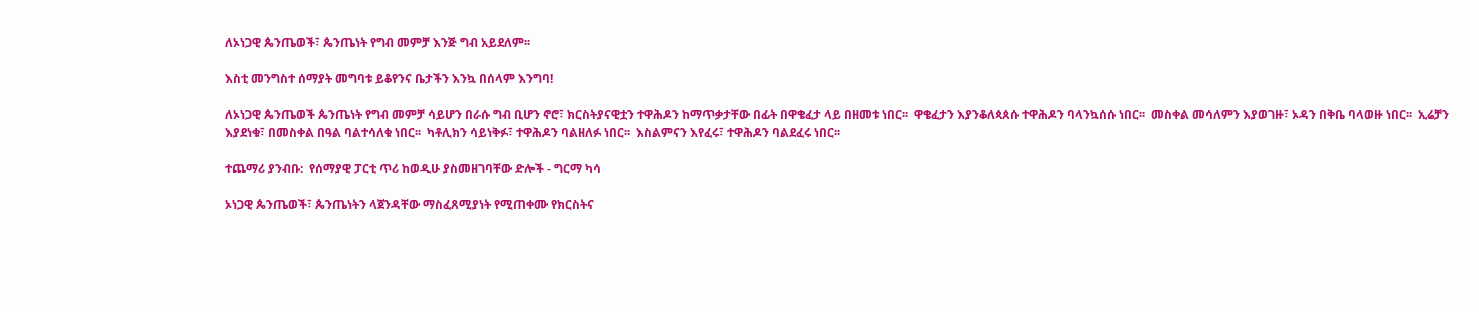ለኦነጋዊ ጴንጤወች፣ ጴንጤነት የግብ መምቻ እንጅ ግብ አይደለም፡፡

እስቲ መንግስተ ሰማያት መግባቱ ይቆየንና ቤታችን እንኳ በሰላም እንግባ!

ለኦነጋዊ ጴንጤወች ጴንጤነት የግብ መምቻ ሳይሆን በራሱ ግብ ቢሆን ኖሮ፣ ክርስትያናዊቷን ተዋሕዶን ከማጥቃታቸው በፊት በዋቄፈታ ላይ በዘመቱ ነበር፡፡  ዋቄፈታን እያንቆለጳጰሱ ተዋሕዶን ባላንኳሰሱ ነበር፡፡  መስቀል መሳለምን እያወገዙ፣ ኦዳን በቅቤ ባላወዙ ነበር፡፡  ኢሬቻን እያደነቁ፣ በመስቀል በዓል ባልተሳለቁ ነበር፡፡  ካቶሊክን ሳይነቅፉ፣ ተዋሕዶን ባልዘለፉ ነበር፡፡  እስልምናን እየፈሩ፣ ተዋሕዶን ባልደፈሩ ነበር፡፡

ተጨማሪ ያንብቡ:  የሰማያዊ ፓርቲ ጥሪ ከወዲሁ ያስመዘገባቸው ድሎች - ግርማ ካሳ

ኦነጋዊ ጴንጤወች፣ ጴንጤነትን ላጀንዳቸው ማስፈጸሚያነት የሚጠቀሙ የክርስትና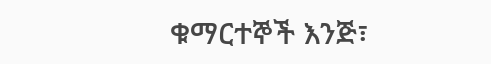ቁማርተኞች እንጅ፣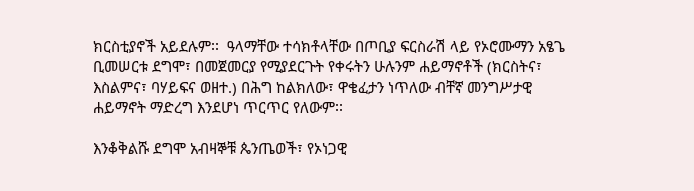ክርስቲያኖች አይደሉም፡፡  ዓላማቸው ተሳክቶላቸው በጦቢያ ፍርስራሽ ላይ የኦሮሙማን አፄጌ ቢመሠርቱ ደግሞ፣ በመጀመርያ የሚያደርጉት የቀሩትን ሁሉንም ሐይማኖቶች (ክርስትና፣ እስልምና፣ ባሃይፍና ወዘተ.) በሕግ ከልክለው፣ ዋቄፈታን ነጥለው ብቸኛ መንግሥታዊ ሐይማኖት ማድረግ እንደሆነ ጥርጥር የለውም፡፡

እንቆቅልሹ ደግሞ አብዛኞቹ ጴንጤወች፣ የኦነጋዊ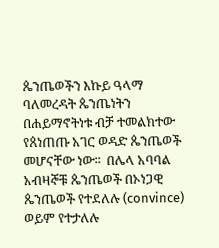ጴንጤወችን እኩይ ዓላማ ባለመረዳት ጴንጤነትን በሐይማኖትነቱ ብቻ ተመልክተው የጰነጠጡ አገር ወዳድ ጴንጤወች መሆናቸው ነው፡፡  በሌላ አባባል አብዛኞቹ ጴንጤወች በኦነጋዊ ጴንጤወች የተደለሉ (convince) ወይም የተታለሉ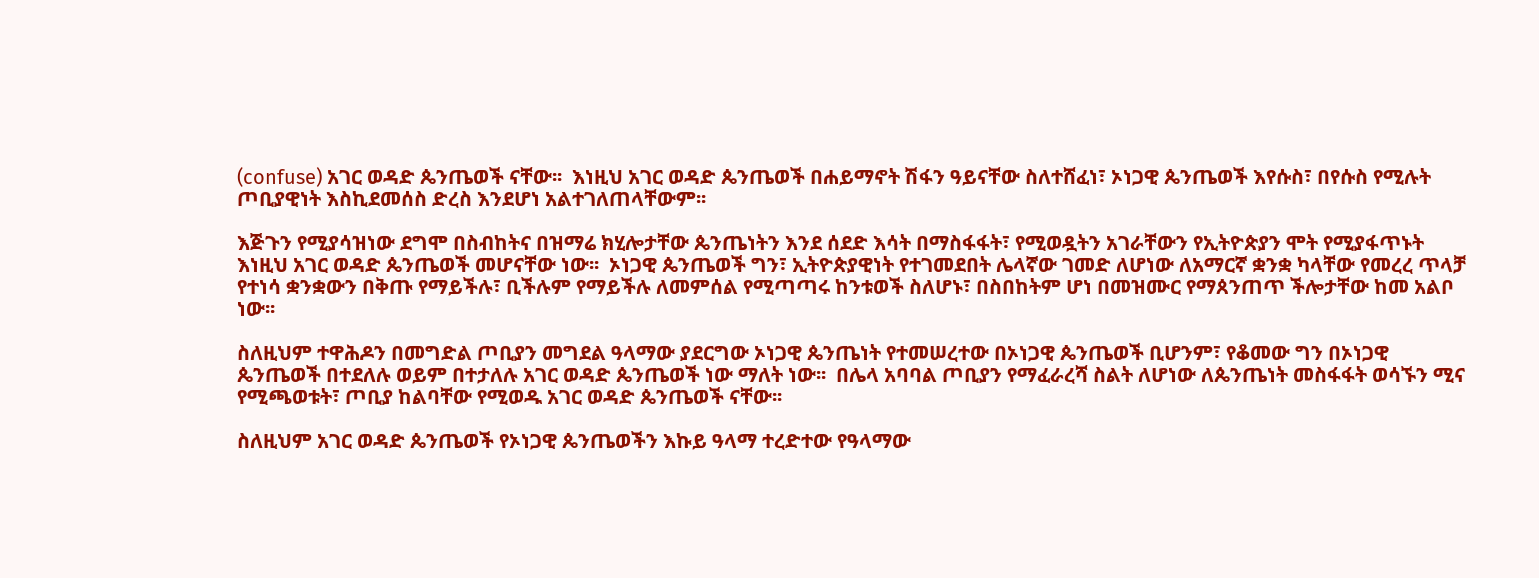(confuse) አገር ወዳድ ጴንጤወች ናቸው፡፡  እነዚህ አገር ወዳድ ጴንጤወች በሐይማኖት ሽፋን ዓይናቸው ስለተሸፈነ፣ ኦነጋዊ ጴንጤወች እየሱስ፣ በየሱስ የሚሉት ጦቢያዊነት እስኪደመሰስ ድረስ እንደሆነ አልተገለጠላቸውም፡፡

እጅጉን የሚያሳዝነው ደግሞ በስብከትና በዝማሬ ክሂሎታቸው ጴንጤነትን እንደ ሰደድ እሳት በማስፋፋት፣ የሚወዷትን አገራቸውን የኢትዮጵያን ሞት የሚያፋጥኑት እነዚህ አገር ወዳድ ጴንጤወች መሆናቸው ነው፡፡  ኦነጋዊ ጴንጤወች ግን፣ ኢትዮጵያዊነት የተገመደበት ሌላኛው ገመድ ለሆነው ለአማርኛ ቋንቋ ካላቸው የመረረ ጥላቻ የተነሳ ቋንቋውን በቅጡ የማይችሉ፣ ቢችሉም የማይችሉ ለመምሰል የሚጣጣሩ ከንቱወች ስለሆኑ፣ በስበከትም ሆነ በመዝሙር የማጰንጠጥ ችሎታቸው ከመ አልቦ ነው፡፡

ስለዚህም ተዋሕዶን በመግድል ጦቢያን መግደል ዓላማው ያደርግው ኦነጋዊ ጴንጤነት የተመሠረተው በኦነጋዊ ጴንጤወች ቢሆንም፣ የቆመው ግን በኦነጋዊ ጴንጤወች በተደለሉ ወይም በተታለሉ አገር ወዳድ ጴንጤወች ነው ማለት ነው፡፡  በሌላ አባባል ጦቢያን የማፈራረሻ ስልት ለሆነው ለጴንጤነት መስፋፋት ወሳኙን ሚና የሚጫወቱት፣ ጦቢያ ከልባቸው የሚወዱ አገር ወዳድ ጴንጤወች ናቸው፡፡

ስለዚህም አገር ወዳድ ጴንጤወች የኦነጋዊ ጴንጤወችን እኩይ ዓላማ ተረድተው የዓላማው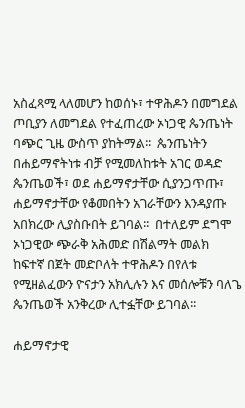አስፈጻሚ ላለመሆን ከወሰኑ፣ ተዋሕዶን በመግደል ጦቢያን ለመግደል የተፈጠረው ኦነጋዊ ጴንጤነት ባጭር ጊዜ ውስጥ ያከትማል፡፡  ጴንጤነትን በሐይማኖትነቱ ብቻ የሚመለከቱት አገር ወዳድ ጴንጤወች፣ ወደ ሐይማኖታቸው ሲያንጋጥጡ፣ ሐይማኖታቸው የቆመበትን አገራቸውን እንዳያጡ አበክረው ሊያስቡበት ይገባል፡፡  በተለይም ደግሞ ኦነጋዊው ጭራቅ አሕመድ በሽልማት መልክ ከፍተኛ በጀት መድቦለት ተዋሕዶን በየለቱ የሚዘልፈውን ዮናታን አክሊሉን እና መሰሎቹን ባለጌ ጴንጤወች አንቅረው ሊተፏቸው ይገባል፡፡

ሐይማኖታዊ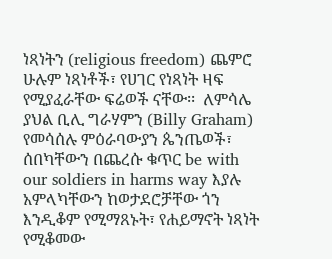ነጻነትን (religious freedom) ጨምሮ ሁሉም ነጻነቶች፣ የሀገር የነጻነት ዛፍ የሚያፈራቸው ፍሬወች ናቸው፡፡  ለምሳሌ ያህል ቢሊ ግራሃምን (Billy Graham) የመሳሰሉ ምዕራባውያን ጴንጤወች፣ ሰበካቸውን በጨረሱ ቁጥር be with our soldiers in harms way እያሉ አምላካቸውን ከወታደሮቻቸው ጎን እንዲቆም የሚማጸኑት፣ የሐይማኖት ነጻነት የሚቆመው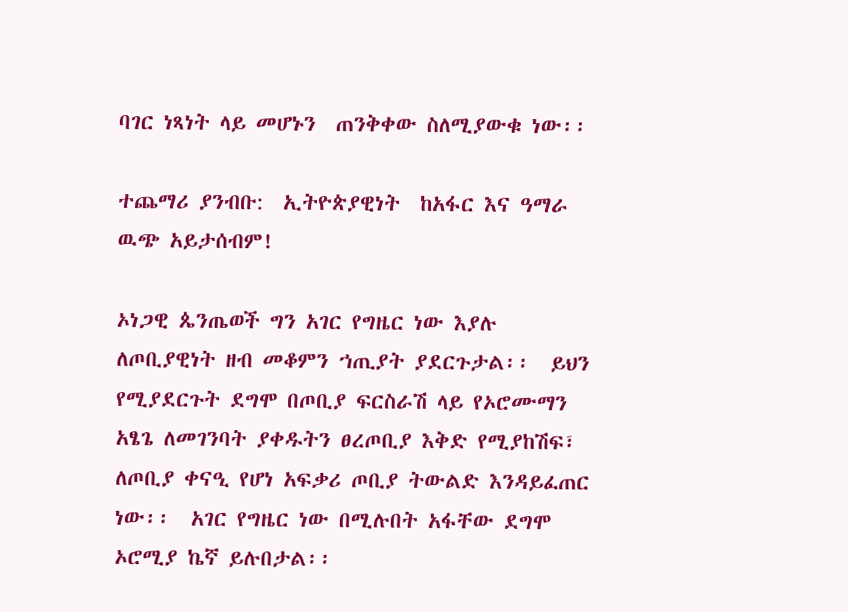ባገር ነጻነት ላይ መሆኑን  ጠንቅቀው ስለሚያውቁ ነው፡፡

ተጨማሪ ያንብቡ:  ኢትዮጵያዊነት  ከአፋር እና ዓማራ ዉጭ አይታሰብም!

ኦነጋዊ ጴንጤወች ግን አገር የግዜር ነው እያሉ ለጦቢያዊነት ዘብ መቆምን ኀጢያት ያደርጉታል፡፡  ይህን የሚያደርጉት ደግሞ በጦቢያ ፍርስራሽ ላይ የኦሮሙማን አፄጌ ለመገንባት ያቀዱትን ፀረጦቢያ እቅድ የሚያከሽፍ፣ ለጦቢያ ቀናዒ የሆነ አፍቃሪ ጦቢያ ትውልድ እንዳይፈጠር ነው፡፡  አገር የግዜር ነው በሚሉበት አፋቸው ደግሞ ኦሮሚያ ኬኛ ይሉበታል፡፡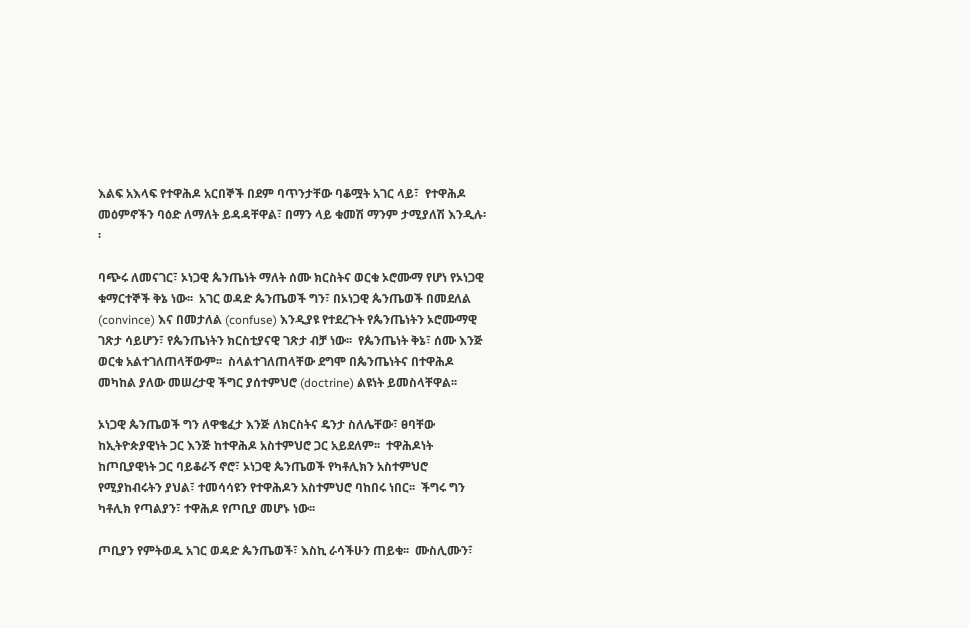እልፍ አእላፍ የተዋሕዶ አርበኞች በደም ባጥንታቸው ባቆሟት አገር ላይ፣  የተዋሕዶ መዕምኖችን ባዕድ ለማለት ይዳዳቸዋል፣ በማን ላይ ቁመሽ ማንም ታሚያለሽ እንዲሉ፡፡

ባጭሩ ለመናገር፣ ኦነጋዊ ጴንጤነት ማለት ሰሙ ክርስትና ወርቁ ኦሮሙማ የሆነ የኦነጋዊ ቁማርተኞች ቅኔ ነው፡፡  አገር ወዳድ ጴንጤወች ግን፣ በኦነጋዊ ጴንጤወች በመደለል (convince) እና በመታለል (confuse) እንዲያዩ የተደረጉት የጴንጤነትን ኦሮሙማዊ ገጽታ ሳይሆን፣ የጴንጤነትን ክርስቲያናዊ ገጽታ ብቻ ነው፡፡  የጴንጤነት ቅኔ፣ ሰሙ እንጅ ወርቁ አልተገለጠላቸውም፡፡  ስላልተገለጠላቸው ደግሞ በጴንጤነትና በተዋሕዶ መካከል ያለው መሠረታዊ ችግር ያሰተምህሮ (doctrine) ልዩነት ይመስላቸዋል፡፡

ኦነጋዊ ጴንጤወች ግን ለዋቄፈታ እንጅ ለክርስትና ዴንታ ስለሌቸው፣ ፀባቸው ከኢትዮጵያዊነት ጋር እንጅ ከተዋሕዶ አስተምህሮ ጋር አይደለም፡፡  ተዋሕዶነት ከጦቢያዊነት ጋር ባይቆራኝ ኖሮ፣ ኦነጋዊ ጴንጤወች የካቶሊክን አስተምህሮ የሚያከብሩትን ያህል፣ ተመሳሳዩን የተዋሕዶን አስተምህሮ ባከበሩ ነበር፡፡  ችግሩ ግን ካቶሊክ የጣልያን፣ ተዋሕዶ የጦቢያ መሆኑ ነው፡፡

ጦቢያን የምትወዱ አገር ወዳድ ጴንጤወች፣ እስኪ ራሳችሁን ጠይቁ፡፡  ሙስሊሙን፣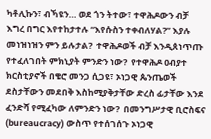ካቶሊኩን፣ ብኻዩን… ወደ ጎን ትተው፣ ተዋሕዶውን ብቻ እግረ በግር እየተከታተሉ “እየሱስን ተቀብለሃል?” እያሉ መነዝነዝን ምን ይሉታል?  ተዋሕዶወች ብቻ እንዲጰነጥጡ የተፈለገበት ምክኒያት ምንድን ነው?  የተዋሕዶ ዐብያተ ክርስቲያኖች በቄሮ መንጋ ሲጋዩ፣ ኦነጋዊ ጴንጤወች ደስታቸውን መደበቅ እስከሚያቅታቸው ድረስ ፊታቸው እንደ ፈንድሻ የሚፈካው ለምንድን ነው?  በመንግሥታዊ ቢሮስፍና (bureaucracy) ውስጥ የተሰገሰጉ ኦነጋዊ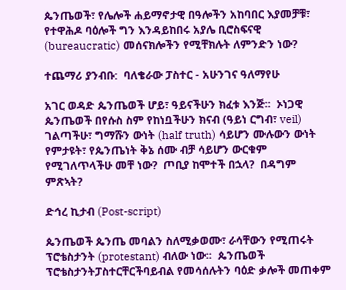ጴንጤወች፣ የሌሎች ሐይማኖታዊ በዓሎችን አከባበር እያመቻቹ፣ የተዋሕዶ ባዕሎች ግን እንዳይከበሩ አያሌ ቢሮስፍናዊ (bureaucratic) መሰናክሎችን የሚቸክሉት ለምንድን ነው?

ተጨማሪ ያንብቡ:  ባለቄራው ፓስተር - አሁንገና ዓለማየሁ

አገር ወዳድ ጴንጤወች ሆይ፣ ዓይናችሁን ክፈቱ እንጅ፡፡  ኦነጋዊ ጴንጤወች በየሱስ ስም የከነቧችሁን ክናብ (ዓይነ ርግብ፣ veil) ገልጣችሁ፣ ግማሹን ውነት (half truth) ሳይሆን ሙሉውን ውነት የምታዩት፣ የጴንጤነት ቅኔ ሰሙ ብቻ ሳይሆን ውርቁም የሚገለጥላችሁ መቸ ነው?  ጦቢያ ከሞተች በኋላ?  በዳግም ምጽኣት?

ድኅረ ኪታብ (Post-script)

ጴንጤወች ጴንጤ መባልን ስለሚቃወሙ፣ ራሳቸውን የሚጠሩት ፕሮቴስታንት (protestant) ብለው ነው፡፡  ጴንጤወች ፕሮቴስታንትፓስተርቸርችባይብል የመሳሰሉትን ባዕድ ቃሎች መጠቀም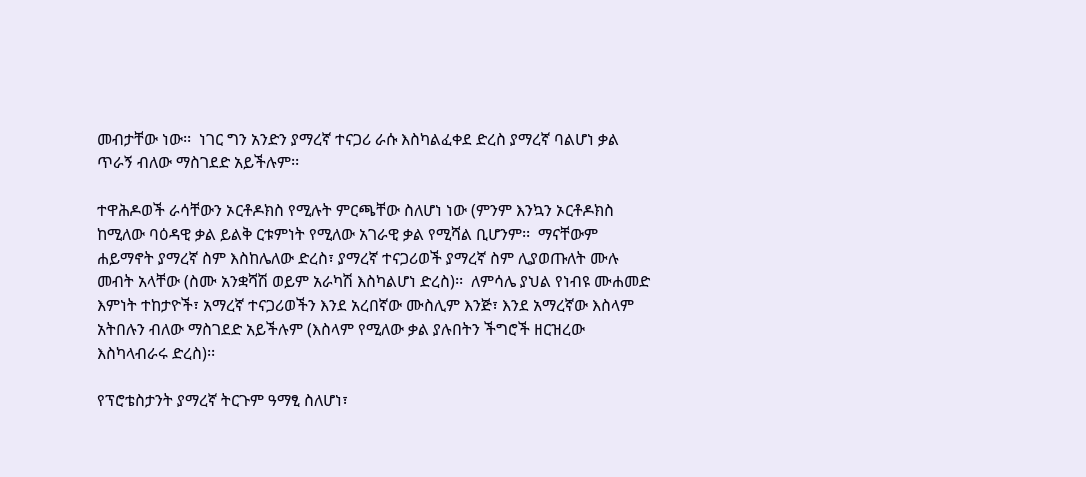መብታቸው ነው፡፡  ነገር ግን አንድን ያማረኛ ተናጋሪ ራሱ እስካልፈቀደ ድረስ ያማረኛ ባልሆነ ቃል ጥራኝ ብለው ማስገደድ አይችሉም፡፡

ተዋሕዶወች ራሳቸውን ኦርቶዶክስ የሚሉት ምርጫቸው ስለሆነ ነው (ምንም እንኳን ኦርቶዶክስ ከሚለው ባዕዳዊ ቃል ይልቅ ርቱምነት የሚለው አገራዊ ቃል የሚሻል ቢሆንም፡፡  ማናቸውም ሐይማኖት ያማረኛ ስም እስከሌለው ድረስ፣ ያማረኛ ተናጋሪወች ያማረኛ ስም ሊያወጡለት ሙሉ መብት አላቸው (ስሙ አንቋሻሽ ወይም አራካሽ እስካልሆነ ድረስ)፡፡  ለምሳሌ ያህል የነብዩ ሙሐመድ እምነት ተከታዮች፣ አማረኛ ተናጋሪወችን እንደ አረበኛው ሙስሊም እንጅ፣ እንደ አማረኛው እስላም አትበሉን ብለው ማስገደድ አይችሉም (እስላም የሚለው ቃል ያሉበትን ችግሮች ዘርዝረው እስካላብራሩ ድረስ)፡፡

የፕሮቴስታንት ያማረኛ ትርጉም ዓማፂ ስለሆነ፣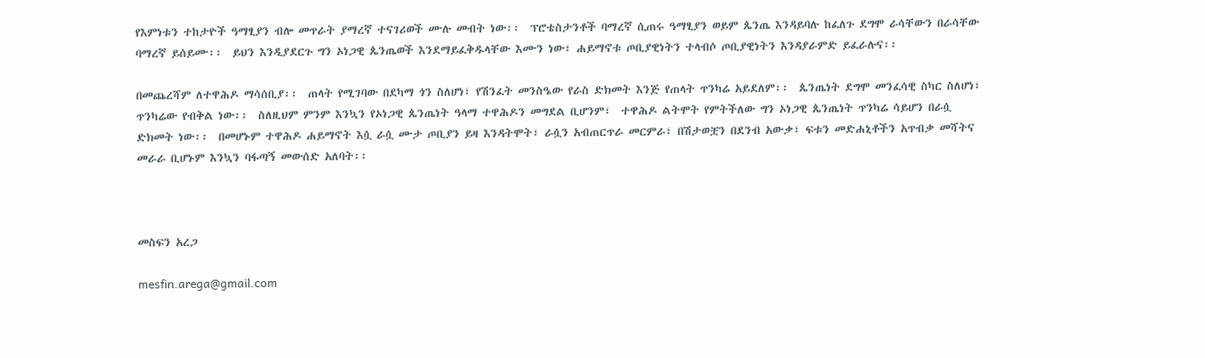የእምነቱን ተከታዮች ዓማፂያን ብሎ መጥራት ያማረኛ ተናገሪወች ሙሉ መብት ነው፡፡  ፕሮቴስታንቶች ባማረኛ ሲጠሩ ዓማፂያን ወይም ጴንጤ እንዳይባሉ ከፈለጉ ደግሞ ራሳቸውን በራሳቸው ባማረኛ ይሰይሙ፡፡  ይህን እንዲያደርጉ ግን ኦነጋዊ ጴንጤወች እንደማይፈቅዱላቸው እሙን ነው፣ ሐይማኖቱ ጦቢያዊነትን ተላብሶ ጦቢያዊነትን እንዳያራምድ ይፈራሉና፡፡

በመጨረሻም ለተዋሕዶ ማሳሰቢያ፡፡  ጠላት የሚገባው በደካማ ጎን ስለሆነ፣ የሽንፈት መንስዔው የራስ ድክመት እንጅ የጠላት ጥንካሬ አይደለም፡፡  ጴንጤነት ደግሞ መንፈሳዊ ስካር ስለሆነ፣ ጥንካሬው የብቅል ነው፡፡  ስለዚህም ምንም እንኳን የኦነጋዊ ጴንጤነት ዓላማ ተዋሕዶን መግደል ቢሆንም፣  ተዋሕዶ ልትሞት የምትችለው ግን ኦነጋዊ ጴንጤነት ጥንካሬ ሳይሆን በራሷ ድክመት ነው፡፡  በመሆኑም ተዋሕዶ ሐይማኖት እሷ ራሷ ሙታ ጦቢያን ይዛ እንዳትሞት፣ ራሷን አብጠርጥራ መርምራ፣ በሽታወቿን በደንብ አውቃ፣ ፍቱን መድሐኒቶችን አጥብቃ መሻትና መራራ ቢሆኑም እንኳን ባፋጣኝ መውሰድ አለባት፡፡



መስፍን አረጋ

mesfin.arega@gmail.com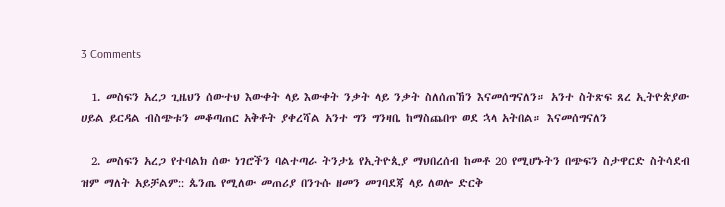3 Comments

  1. መስፍን አረጋ ጊዜህን ሰውተህ እውቀት ላይ እውቀት ንቃት ላይ ንቃት ስለሰጠኸን እናመሰግናለን። አንተ ስትጽፍ ጸረ ኢትዮጵያው ሀይል ይርዳል ብስጭቱን መቆጣጠር አቅቶት ያቀረሻል አንተ ግን ግንዛቤ ከማስጨበጥ ወደ ኋላ አትበል። እናመሰግናለን

  2. መስፍን አረጋ የተባልክ ሰው ነገሮችን ባልተጣራ ትንታኔ የኢትዮጲያ ማህበረሰብ ከመቶ 20 የሚሆኑትን በጭፍን ስታዋርድ ስትሳደብ ዝም ማለት አይቻልም:: ጴንጤ የሚለው መጠሪያ በንጉሱ ዘመን መገባደጃ ላይ ለወሎ ድርቅ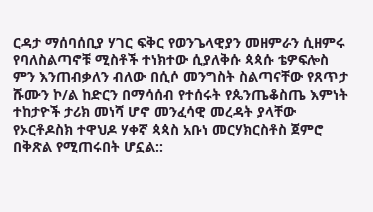ርዳታ ማሰባሰቢያ ሃገር ፍቅር የወንጌላዊያን መዘምራን ሲዘምሩ የባለስልጣኖቹ ሚስቶች ተነክተው ሲያለቅሱ ጳጳሱ ቴዎፍሎስ ምን እንጠብቃለን ብለው በሲሶ መንግስት ስልጣናቸው የጸጥታ ሹሙን ኮ/ል ከድርን በማሳሰብ የተሰሩት የጴንጤቆስጤ እምነት ተከታዮች ታሪክ መነሻ ሆኖ መንፈሳዊ መረዳት ያላቸው የኦርቶዶስክ ተዋህዶ ሃቀኛ ጳጳስ አቡነ መርሃክርስቶስ ጀምሮ በቅጽል የሚጠሩበት ሆኗል::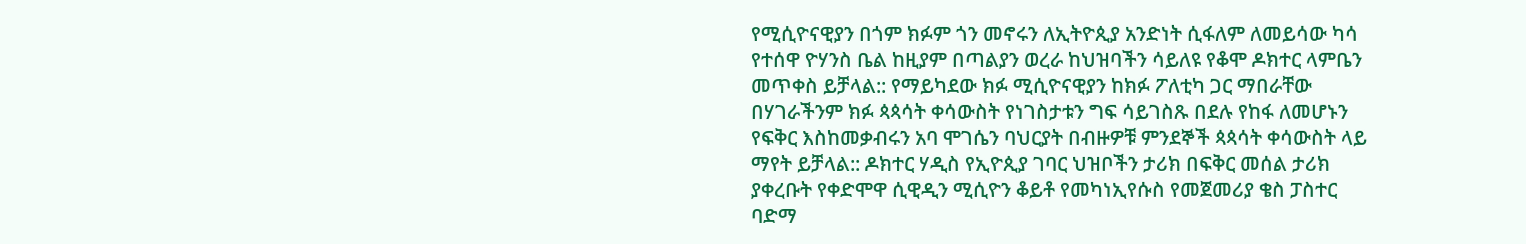የሚሲዮናዊያን በጎም ክፉም ጎን መኖሩን ለኢትዮጲያ አንድነት ሲፋለም ለመይሳው ካሳ የተሰዋ ዮሃንስ ቤል ከዚያም በጣልያን ወረራ ከህዝባችን ሳይለዩ የቆሞ ዶክተር ላምቤን መጥቀስ ይቻላል:: የማይካደው ክፉ ሚሲዮናዊያን ከክፉ ፖለቲካ ጋር ማበራቸው በሃገራችንም ክፉ ጳጳሳት ቀሳውስት የነገስታቱን ግፍ ሳይገስጹ በደሉ የከፋ ለመሆኑን የፍቅር እስከመቃብሩን አባ ሞገሴን ባህርያት በብዙዎቹ ምንደኞች ጳጳሳት ቀሳውስት ላይ ማየት ይቻላል:: ዶክተር ሃዲስ የኢዮጲያ ገባር ህዝቦችን ታሪክ በፍቅር መሰል ታሪክ ያቀረቡት የቀድሞዋ ሲዊዲን ሚሲዮን ቆይቶ የመካነኢየሱስ የመጀመሪያ ቄስ ፓስተር ባድማ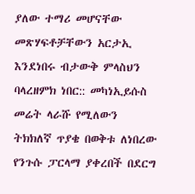ያለው ተማሪ መሆናቸው መጽሃፍቶቻቸውን አርታኢ እንደነበሩ ብታውቅ ምላስህን ባላረዘምክ ነበር:: መካነኢይሱስ መሬት ላራሹ የሚለውን ትክክለኛ ጥያቄ በወቅቱ ለነበረው የንጉሱ ፓርላማ ያቀረበች በደርግ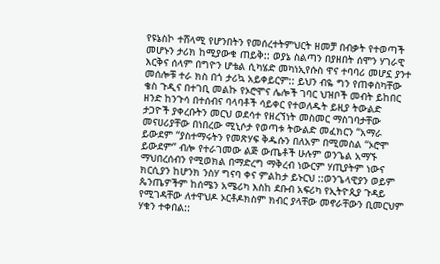የዩኔስኮ ተሸላሚ የሆንበትን የመሰረተትምህርት ዘመቻ በብቃት የተወጣች መሆኑን ታሪክ ከሚያውቁ ጠይቅ:: ወያኔ ስልጣን በያዘበት ሰሞን ሃገራዊ እርቅና ሰላም በግዮን ሆቴል ሲካሄድ መካነኢየሱስ ዋና ተባባሪ መሆኗ ያንተ መሰሎቹ ተራ ክስ በጎ ታሪኳ አይቀይርም:: ይህን ብዬ ግን የጠቀስካቸው ቄስ ጉዲና በተገቢ መልኩ የኦሮሞና ሌሎች ገባር ህዝቦች መብት ይከበር ዘንድ ከንጉሳ በተሰብና ባላባቶች ሳይቀር የተወለዱት ይዚያ ትውልድ ታጋዮች ያቀረቡትን መርህ ወደሳተ የዘረኘነት መስመር ማስገባታቸው መናሀሪያቸው በነበረው ሚኒሶታ የወጣቱ ትውልድ መፈክርን “አማራ ይውደም “ያስተማሩትን የመጽሃፍ ቅዱሱን በለአም በሚመስል “ኦሮሞ ይውደም” ብሎ የተራገመው ልጅ ውጤቶች ሁሉም ወንጌል አማኙ ማህበረሰብን የሚወክል በማድረግ ማቅረብ ነውርም ሃጢያትም ነውና ክርሲያን ከሆንክ ንስሃ ግናባ ቀና ምልከታ ይኑርህ ::ወንጌላዊያን ወይም ጴንጤዎችም ከሰሜን አሜሪካ እስከ ደቡብ አፍሪካ የኢትዮጲያ ጉዳይ የሚገዳቸው ለተዋህዶ ኦርቶዶክስም ክብር ያላቸው መኖራቸውን ቢመርህም ሃቁን ተቀበል::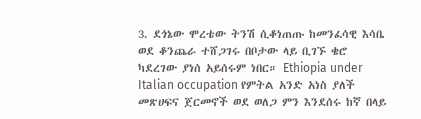3. ደጎኔው ሞረቴው ትንሽ ሲቆነጠጡ ከመንፈሳዊ እሳቤ ወደ ቆንጨራ ተሸጋገሩ በቦታው ላይ ቢገኙ ቄሮ ካደረገው ያነሰ አይሰሩም ነበር። Ethiopia under Italian occupation የምትል አንድ አነስ ያለች መጽሀፍና ጀርመኖች ወደ ወለጋ ምን እንደሰሩ ከኛ በላይ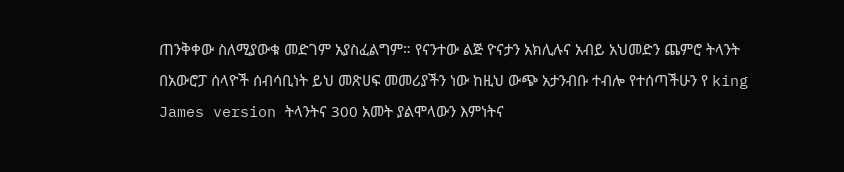ጠንቅቀው ስለሚያውቁ መድገም አያስፈልግም። የናንተው ልጅ ዮናታን አክሊሉና አብይ አህመድን ጨምሮ ትላንት በአውሮፓ ሰላዮች ሰብሳቢነት ይህ መጽሀፍ መመሪያችን ነው ከዚህ ውጭ አታንብቡ ተብሎ የተሰጣችሁን የ king James version ትላንትና 300 አመት ያልሞላውን እምነትና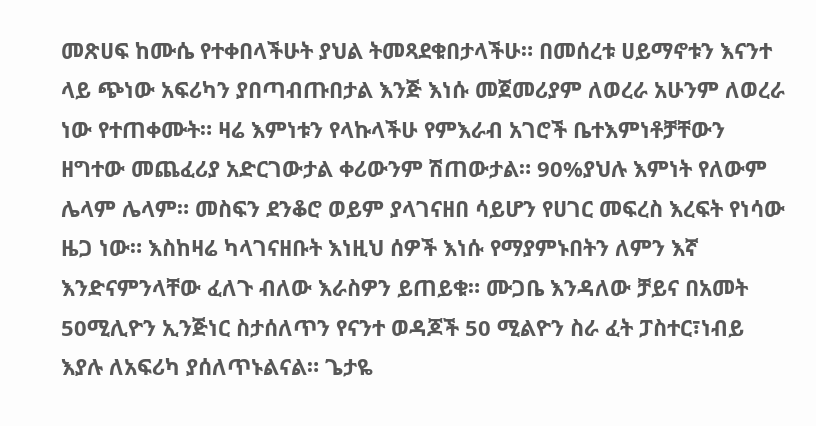መጽሀፍ ከሙሴ የተቀበላችሁት ያህል ትመጻደቁበታላችሁ። በመሰረቱ ሀይማኖቱን እናንተ ላይ ጭነው አፍሪካን ያበጣብጡበታል እንጅ እነሱ መጀመሪያም ለወረራ አሁንም ለወረራ ነው የተጠቀሙት። ዛሬ እምነቱን የላኩላችሁ የምእራብ አገሮች ቤተእምነቶቻቸውን ዘግተው መጨፈሪያ አድርገውታል ቀሪውንም ሽጠውታል። 90%ያህሉ እምነት የለውም ሌላም ሌላም። መስፍን ደንቆሮ ወይም ያላገናዘበ ሳይሆን የሀገር መፍረስ እረፍት የነሳው ዜጋ ነው። እስከዛሬ ካላገናዘቡት እነዚህ ሰዎች እነሱ የማያምኑበትን ለምን እኛ እንድናምንላቸው ፈለጉ ብለው እራስዎን ይጠይቁ። ሙጋቤ እንዳለው ቻይና በአመት 50ሚሊዮን ኢንጅነር ስታሰለጥን የናንተ ወዳጆች 50 ሚልዮን ስራ ፈት ፓስተር፣ነብይ እያሉ ለአፍሪካ ያሰለጥኑልናል። ጌታዬ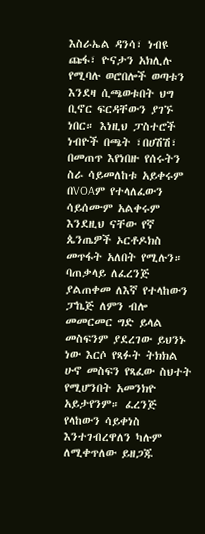እስራኤል ዳንሳ፣ ነብዩ ጩፋ፣ ዮናታን አክሊሉ የሚባሉ ወሮበሎች ወጣቱን እንደዛ ሲጫወቱበት ህግ ቢኖር ፍርዳቸውን ያገኙ ነበር። እነዚህ ፓስተሮች ነብዮች በጫት ፣በሀሽሽ፣ በመጠጥ እየነበዙ የሰሩትን ስራ ሳይመለከቱ አይቀሩም በVOAም የተላለፈውን ሳይሰሙም አልቀሩም እንደዚህ ናቸው የኛ ጴንጤዎች ኦርቶዶክስ መጥፋት አለበት የሚሉን። ባጠቃላይ ለፈረንጅ ያልጠቀመ ለእኛ የተላከውን ፓኬጅ ለምን ብሎ መመርመር ግድ ይላል መስፍንም ያደረገው ይህንኑ ነው እርሶ የጻፉት ትክክል ሁኖ መስፍን የጻፈው ስህተት የሚሆንበት አመንክዮ አይታየንም። ፈረንጅ የላከውን ሳይቀነስ እንተገብረዋለን ካሉም ለሚቀጥለው ይዘጋጁ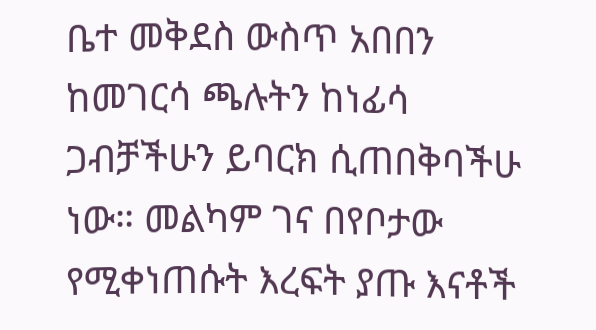ቤተ መቅደስ ውስጥ አበበን ከመገርሳ ጫሉትን ከነፊሳ ጋብቻችሁን ይባርክ ሲጠበቅባችሁ ነው። መልካም ገና በየቦታው የሚቀነጠሱት እረፍት ያጡ እናቶች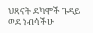ህጻናት ደካሞች ጉዳይ ወደ ነብሳችሁ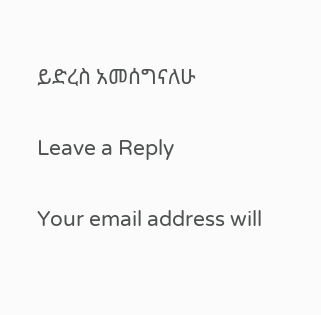ይድረስ አመሰግናለሁ

Leave a Reply

Your email address will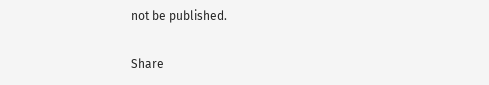not be published.

Share